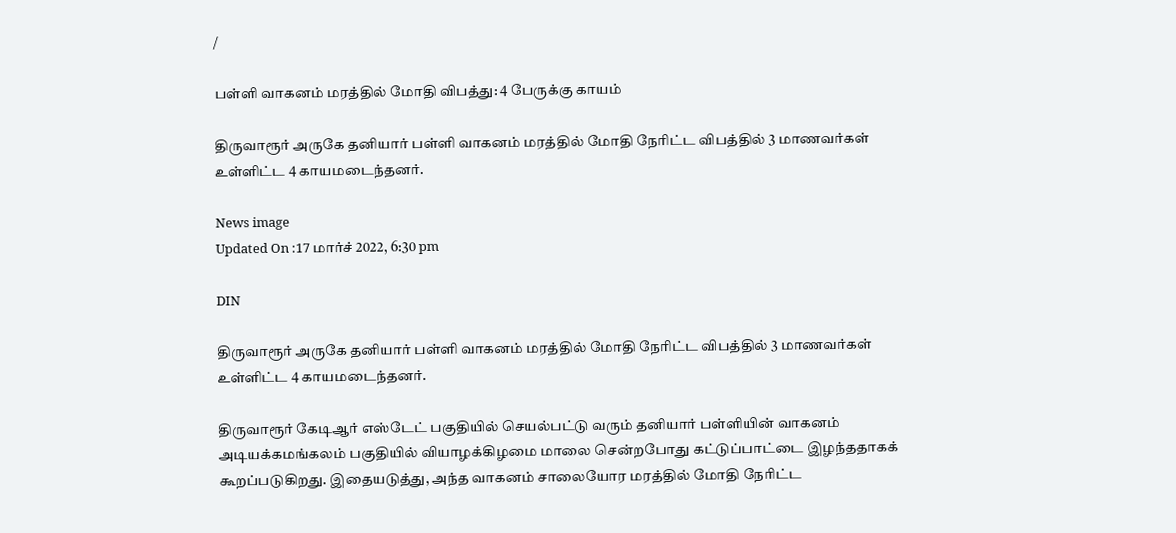/

பள்ளி வாகனம் மரத்தில் மோதி விபத்து: 4 பேருக்கு காயம்

திருவாரூர் அருகே தனியார் பள்ளி வாகனம் மரத்தில் மோதி நேரிட்ட விபத்தில் 3 மாணவர்கள் உள்ளிட்ட 4 காயமடைந்தனர்.

News image
Updated On :17 மார்ச் 2022, 6:30 pm

DIN

திருவாரூர் அருகே தனியார் பள்ளி வாகனம் மரத்தில் மோதி நேரிட்ட விபத்தில் 3 மாணவர்கள் உள்ளிட்ட 4 காயமடைந்தனர்.

திருவாரூர் கேடிஆர் எஸ்டேட் பகுதியில் செயல்பட்டு வரும் தனியார் பள்ளியின் வாகனம் அடியக்கமங்கலம் பகுதியில் வியாழக்கிழமை மாலை சென்றபோது கட்டுப்பாட்டை இழந்ததாகக் கூறப்படுகிறது. இதையடுத்து, அந்த வாகனம் சாலையோர மரத்தில் மோதி நேரிட்ட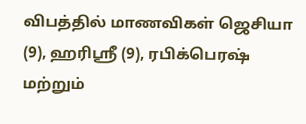விபத்தில் மாணவிகள் ஜெசியா (9), ஹரிஸ்ரீ (9), ரபிக்பெரஷ் மற்றும்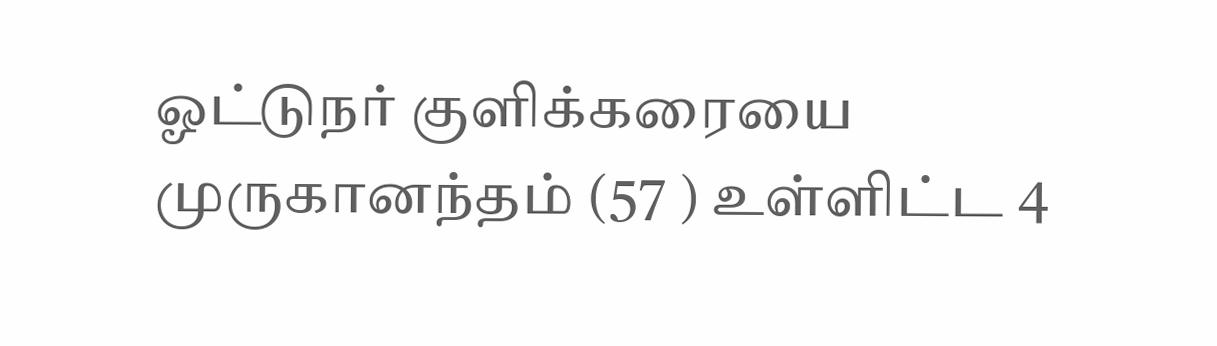ஓட்டுநர் குளிக்கரையை முருகானந்தம் (57 ) உள்ளிட்ட 4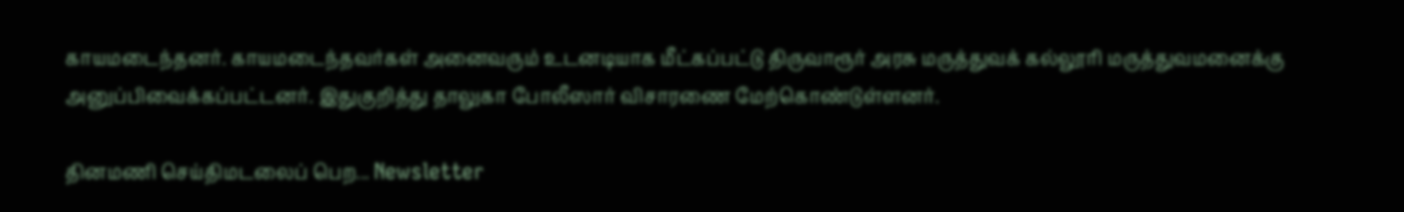காயமடைந்தனர். காயமடைந்தவர்கள் அனைவரும் உடனடியாக மீட்கப்பட்டு திருவாரூர் அரசு மருத்துவக் கல்லூரி மருத்துவமனைக்கு அனுப்பிவைக்கப்பட்டனர். இதுகுறித்து தாலுகா போலீஸார் விசாரணை மேற்கொண்டுள்ளனர்.

தினமணி செய்திமடலைப் பெற... Newsletter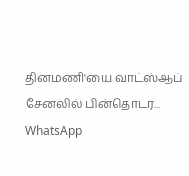தினமணி'யை வாட்ஸ்ஆப் சேனலில் பின்தொடர... WhatsApp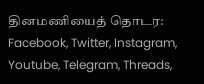தினமணியைத் தொடர: Facebook, Twitter, Instagram, Youtube, Telegram, Threads,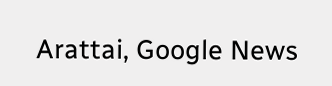Arattai, Google News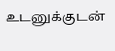உடனுக்குடன்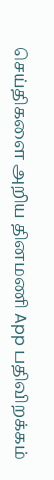செய்திகளை அறிய தினமணி App பதிவிறக்கம்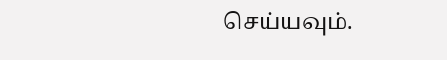செய்யவும்.